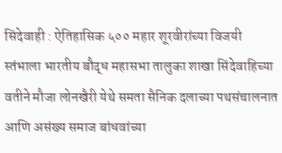सिंदेवाही : ऐतिहासिक ५०० महार शूरवीरांच्या विजयी स्तंभाला भारतीय बौद्ध महासभा तालुका शाखा सिंदेवाहिच्या वतीने मौजा लोनखैरी येथे समता सैनिक दलाच्या पथसंचालनात आणि असंख्य समाज बांधवांच्या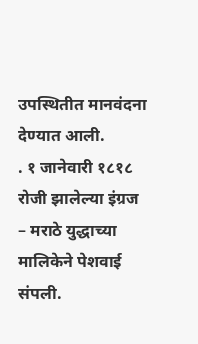उपस्थितीत मानवंदना देण्यात आली.
. १ जानेवारी १८१८ रोजी झालेल्या इंग्रज – मराठे युद्धाच्या मालिकेने पेशवाई संपली.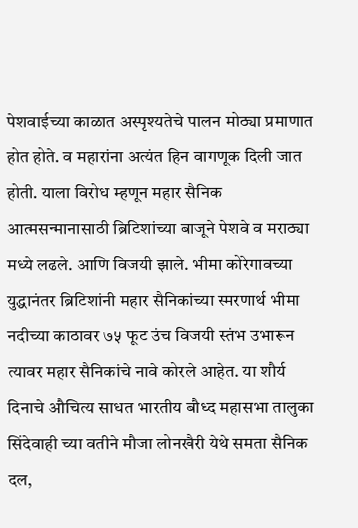पेशवाईच्या काळात अस्पृश्यतेचे पालन मोठ्या प्रमाणात होत होते. व महारांना अत्यंत हिन वागणूक दिली जात होती. याला विरोध म्हणून महार सैनिक आत्मसन्मानासाठी ब्रिटिशांच्या बाजूने पेशवे व मराठ्या मध्ये लढले. आणि विजयी झाले. भीमा कोरेगावच्या युद्धानंतर ब्रिटिशांनी महार सैनिकांच्या स्मरणार्थ भीमा नदीच्या काठावर ७५ फूट उंच विजयी स्तंभ उभारून त्यावर महार सैनिकांचे नावे कोरले आहेत. या शौर्य दिनाचे औचित्य साधत भारतीय बौध्द महासभा तालुका सिंदेवाही च्या वतीने मौजा लोनखैरी येथे समता सैनिक दल,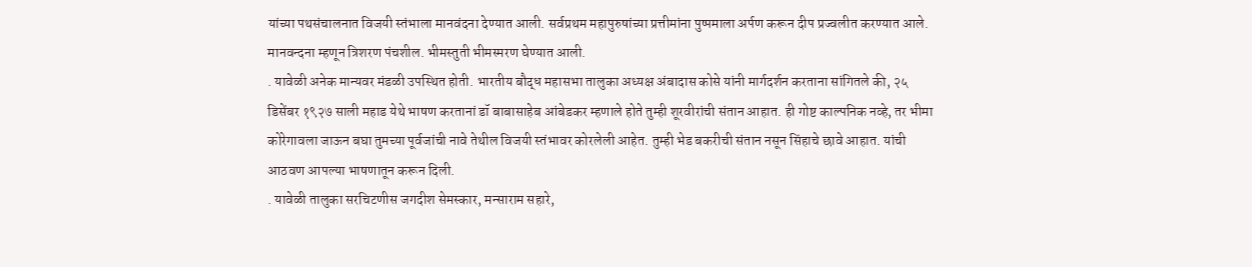यांच्या पथसंचालनात विजयी स्तंभाला मानवंदना देण्यात आली. सर्वप्रथम महापुरुषांच्या प्रत्तीमांना पुष्पमाला अर्पण करून दीप प्रज्वलीत करण्यात आले. मानवन्दना म्हणून त्रिशरण पंचशील. भीमस्तुती भीमस्मरण घेण्यात आली.
. यावेळी अनेक मान्यवर मंडळी उपस्थित होती. भारतीय बौद्ध महासभा तालुका अध्यक्ष अंबादास कोसे यांनी मार्गदर्शन करताना सांगितले की, २५ डिसेंबर १९२७ साली महाड येथे भाषण करतानां डॉ बाबासाहेब आंबेडकर म्हणाले होते तुम्ही शूरवीरांची संतान आहात. ही गोष्ट काल्पनिक नव्हे, तर भीमा कोरेगावला जाऊन बघा तुमच्या पूर्वजांची नावे तेथील विजयी स्तंभावर कोरलेली आहेत. तुम्ही भेड बकरीची संतान नसून सिंहाचे छावे आहात. यांची आठवण आपल्या भाषणातून करून दिली.
. यावेळी तालुका सरचिटणीस जगदीश सेमस्कार, मन्साराम सहारे,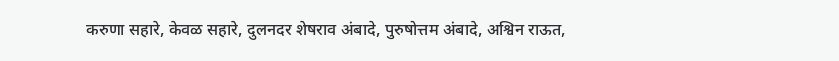करुणा सहारे, केवळ सहारे, दुलनदर शेषराव अंबादे, पुरुषोत्तम अंबादे, अश्विन राऊत,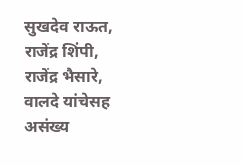सुखदेव राऊत, राजेंद्र शिंपी, राजेंद्र भैसारे, वालदे यांचेसह असंख्य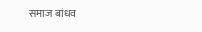समाज बांधव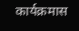कार्यक्रमास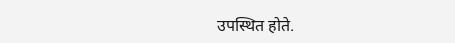उपस्थित होते.